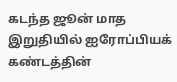கடந்த ஜூன் மாத இறுதியில் ஐரோப்பியக் கண்டத்தின்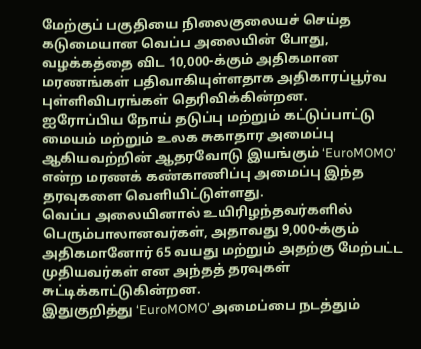மேற்குப் பகுதியை நிலைகுலையச் செய்த கடுமையான வெப்ப அலையின் போது, வழக்கத்தை விட 10,000-க்கும் அதிகமான மரணங்கள் பதிவாகியுள்ளதாக அதிகாரப்பூர்வ புள்ளிவிபரங்கள் தெரிவிக்கின்றன.
ஐரோப்பிய நோய் தடுப்பு மற்றும் கட்டுப்பாட்டு மையம் மற்றும் உலக சுகாதார அமைப்பு ஆகியவற்றின் ஆதரவோடு இயங்கும் ‘EuroMOMO’ என்ற மரணக் கண்காணிப்பு அமைப்பு இந்த தரவுகளை வெளியிட்டுள்ளது.
வெப்ப அலையினால் உயிரிழந்தவர்களில் பெரும்பாலானவர்கள், அதாவது 9,000-க்கும் அதிகமானோர் 65 வயது மற்றும் அதற்கு மேற்பட்ட முதியவர்கள் என அந்தத் தரவுகள் சுட்டிக்காட்டுகின்றன.
இதுகுறித்து ‘EuroMOMO’ அமைப்பை நடத்தும்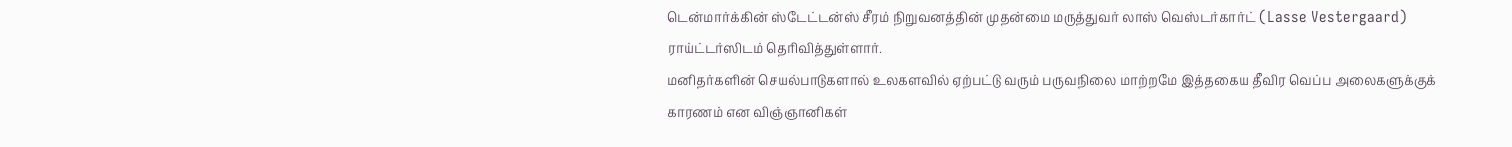டென்மார்க்கின் ஸ்டேட்டன்ஸ் சீரம் நிறுவனத்தின் முதன்மை மருத்துவர் லாஸ் வெஸ்டர்கார்ட் (Lasse Vestergaard) ராய்ட்டர்ஸிடம் தெரிவித்துள்ளார்.
மனிதர்களின் செயல்பாடுகளால் உலகளவில் ஏற்பட்டு வரும் பருவநிலை மாற்றமே இத்தகைய தீவிர வெப்ப அலைகளுக்குக் காரணம் என விஞ்ஞானிகள்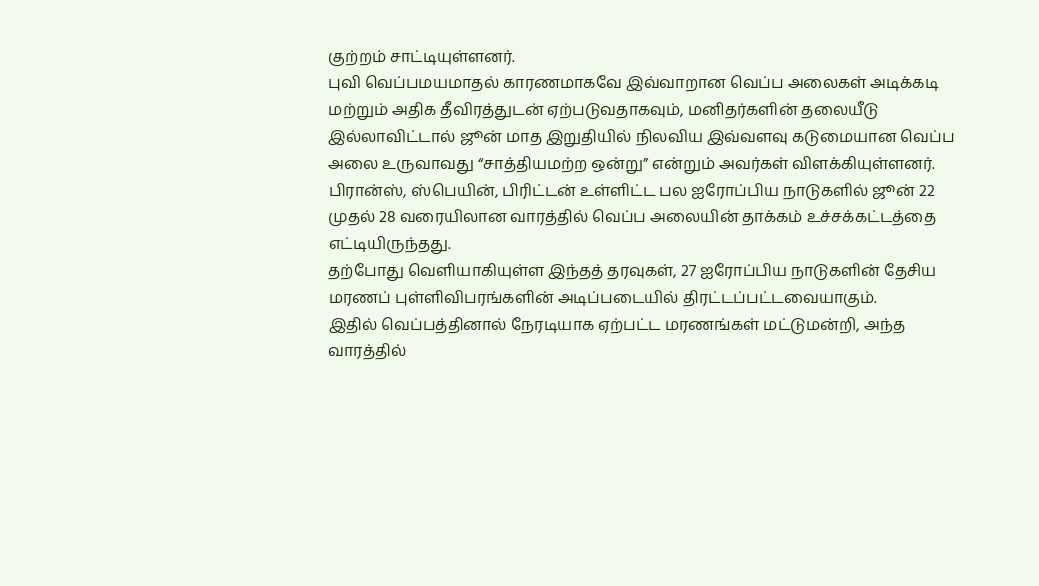குற்றம் சாட்டியுள்ளனர்.
புவி வெப்பமயமாதல் காரணமாகவே இவ்வாறான வெப்ப அலைகள் அடிக்கடி மற்றும் அதிக தீவிரத்துடன் ஏற்படுவதாகவும், மனிதர்களின் தலையீடு இல்லாவிட்டால் ஜூன் மாத இறுதியில் நிலவிய இவ்வளவு கடுமையான வெப்ப அலை உருவாவது “சாத்தியமற்ற ஒன்று” என்றும் அவர்கள் விளக்கியுள்ளனர்.
பிரான்ஸ், ஸ்பெயின், பிரிட்டன் உள்ளிட்ட பல ஐரோப்பிய நாடுகளில் ஜூன் 22 முதல் 28 வரையிலான வாரத்தில் வெப்ப அலையின் தாக்கம் உச்சக்கட்டத்தை எட்டியிருந்தது.
தற்போது வெளியாகியுள்ள இந்தத் தரவுகள், 27 ஐரோப்பிய நாடுகளின் தேசிய மரணப் புள்ளிவிபரங்களின் அடிப்படையில் திரட்டப்பட்டவையாகும்.
இதில் வெப்பத்தினால் நேரடியாக ஏற்பட்ட மரணங்கள் மட்டுமன்றி, அந்த வாரத்தில்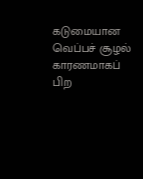கடுமையான வெப்பச் சூழல் காரணமாகப் பிற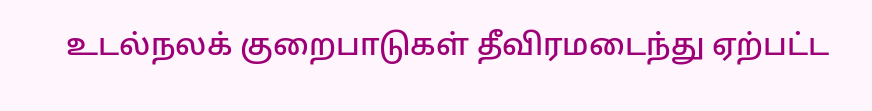உடல்நலக் குறைபாடுகள் தீவிரமடைந்து ஏற்பட்ட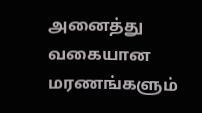அனைத்து வகையான மரணங்களும்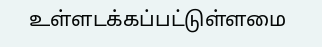உள்ளடக்கப்பட்டுள்ளமை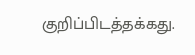குறிப்பிடத்தக்கது.